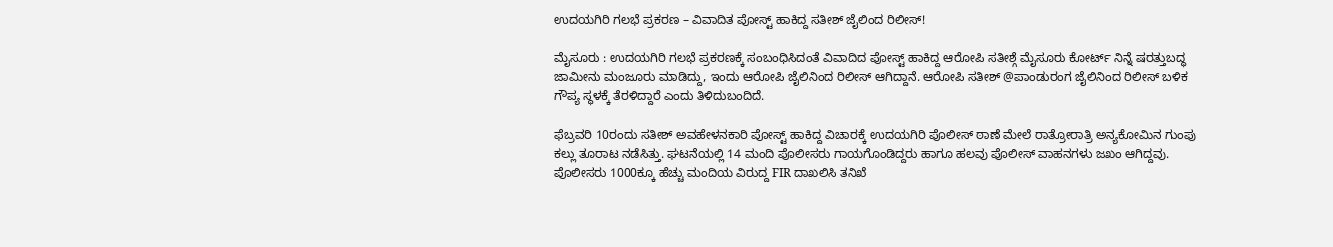ಉದಯಗಿರಿ ಗಲಭೆ ಪ್ರಕರಣ – ವಿವಾದಿತ ಪೋಸ್ಟ್ ಹಾಕಿದ್ದ ಸತೀಶ್ ಜೈಲಿಂದ‌ ರಿಲೀಸ್!

ಮೈಸೂರು : ಉದಯಗಿರಿ ಗಲಭೆ ಪ್ರಕರಣಕ್ಕೆ ಸಂಬಂಧಿಸಿದಂತೆ ವಿವಾದಿದ ಪೋಸ್ಟ್ ಹಾಕಿದ್ದ ಆರೋಪಿ ಸತೀಶ್ಗೆ ಮೈಸೂರು ಕೋರ್ಟ್ ನಿನ್ನೆ ಷರತ್ತುಬದ್ಧ ಜಾಮೀನು ಮಂಜೂರು ಮಾಡಿದ್ದು, ಇಂದು ಆರೋಪಿ ಜೈಲಿನಿಂದ ರಿಲೀಸ್ ಆಗಿದ್ದಾನೆ. ಆರೋಪಿ ಸತೀಶ್ @ಪಾಂಡುರಂಗ ಜೈಲಿನಿಂದ ರಿಲೀಸ್ ಬಳಿಕ ಗೌಪ್ಯ ಸ್ಥಳಕ್ಕೆ ತೆರಳಿದ್ದಾರೆ ಎಂದು ತಿಳಿದುಬಂದಿದೆ.

ಫೆಬ್ರವರಿ 10ರಂದು ಸತೀಶ್ ಅವಹೇಳನಕಾರಿ ಪೋಸ್ಟ್ ಹಾಕಿದ್ದ ವಿಚಾರಕ್ಕೆ ಉದಯಗಿರಿ ಪೊಲೀಸ್ ಠಾಣೆ ಮೇಲೆ ರಾತ್ರೋರಾತ್ರಿ ಅನ್ಯಕೋಮಿನ ಗುಂಪು ಕಲ್ಲು ತೂರಾಟ ನಡೆಸಿತ್ತು. ಘಟನೆಯಲ್ಲಿ 14 ಮಂದಿ ಪೊಲೀಸರು ಗಾಯಗೊಂಡಿದ್ದರು ಹಾಗೂ ಹಲವು ಪೊಲೀಸ್ ವಾಹನಗಳು ಜಖಂ ಆಗಿದ್ದವು. ಪೊಲೀಸರು 1000ಕ್ಕೂ ಹೆಚ್ಚು ಮಂದಿಯ ವಿರುದ್ದ FIR ದಾಖಲಿಸಿ ತನಿಖೆ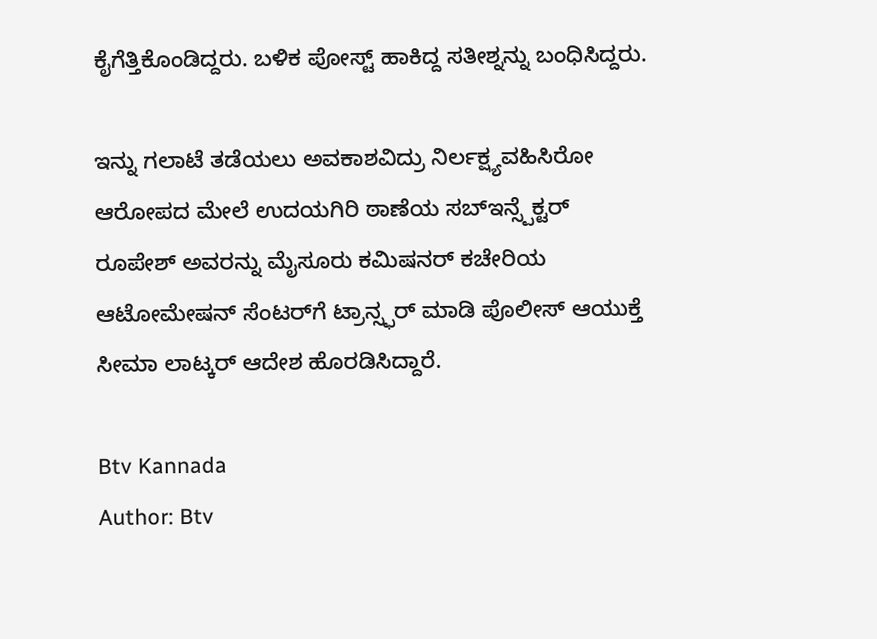ಕೈಗೆತ್ತಿಕೊಂಡಿದ್ದರು. ಬಳಿಕ ಪೋಸ್ಟ್ ಹಾಕಿದ್ದ ಸತೀಶ್ನನ್ನು ಬಂಧಿಸಿದ್ದರು.

ಇನ್ನು ಗಲಾಟೆ ತಡೆಯಲು ಅವಕಾಶವಿದ್ರು ನಿರ್ಲಕ್ಷ್ಯವಹಿಸಿರೋ ಆರೋಪದ ಮೇಲೆ ಉದಯಗಿರಿ ಠಾಣೆಯ ಸಬ್ಇನ್ಸ್ಪೆಕ್ಟರ್ ರೂಪೇಶ್ ಅವರನ್ನು ಮೈಸೂರು ಕಮಿಷನರ್ ಕಚೇರಿಯ ಆಟೋಮೇಷನ್ ಸೆಂಟರ್‌ಗೆ ಟ್ರಾನ್ಸ್ಫರ್ ಮಾಡಿ ಪೊಲೀಸ್ ಆಯುಕ್ತೆ ಸೀಮಾ ಲಾಟ್ಕರ್ ಆದೇಶ ಹೊರಡಿಸಿದ್ದಾರೆ.

Btv Kannada
Author: Btv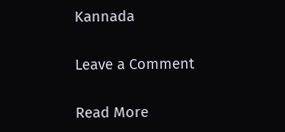Kannada

Leave a Comment

Read More